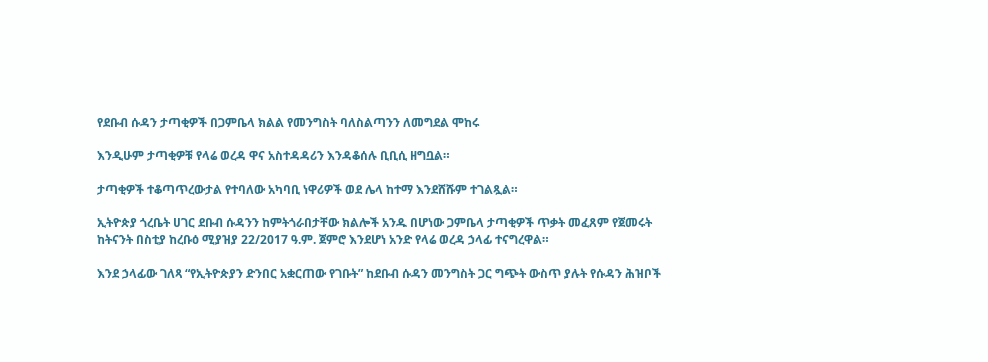የደቡብ ሱዳን ታጣቂዎች በጋምቤላ ክልል የመንግስት ባለስልጣንን ለመግደል ሞከሩ

እንዲሁም ታጣቂዎቹ የላሬ ወረዳ ዋና አስተዳዳሪን እንዳቆሰሉ ቢቢሲ ዘግቧል።

ታጣቂዎች ተቆጣጥረውታል የተባለው አካባቢ ነዋሪዎች ወደ ሌላ ከተማ እንደሸሹም ተገልጿል።

ኢትዮጵያ ጎረቤት ሀገር ደቡብ ሱዳንን ከምትጎራበታቸው ክልሎች አንዱ በሆነው ጋምቤላ ታጣቂዎች ጥቃት መፈጸም የጀመሩት ከትናንት በስቲያ ከረቡዕ ሚያዝያ 22/2017 ዓ.ም. ጀምሮ እንደሆነ አንድ የላሬ ወረዳ ኃላፊ ተናግረዋል።

እንደ ኃላፊው ገለጻ “የኢትዮጵያን ድንበር አቋርጠው የገቡት” ከደቡብ ሱዳን መንግስት ጋር ግጭት ውስጥ ያሉት የሱዳን ሕዝቦች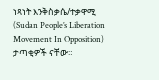ነጻነት እንቅስቃሴ/ተቃዋሚ (Sudan People’s Liberation Movement In Opposition) ታጣቂዎች ናቸው።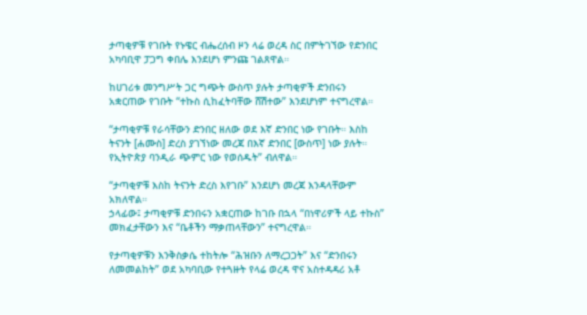ታጣቂዎቹ የገቡት የኑዌር ብሔረሰብ ዞን ላሬ ወረዳ ስር በምትገኘው የድንበር አካባቢዋ ፓጋግ ቀበሌ እንደሆነ ምንጩ ገልጸዋል።

ከሀገሪቱ መንግሥት ጋር ግጭት ውስጥ ያሉት ታጣቂዎች ድንበሩን አቋርጠው የገቡት “ተኩስ ሲከፈትባቸው ሸሽተው” እንደሆነም ተናግረዋል።

“ታጣቂዎቹ የራሳቸውን ድንበር ዘለው ወደ እኛ ድንበር ነው የገቡት። እስከ ትናንት [ሐሙስ] ድረስ ያገኘነው መረጃ በእኛ ድንበር [ውስጥ] ነው ያሉት። የኢትዮጵያ ባንዲራ ጭምር ነው የወሰዱት” ብለዋል።

“ታጣቂዎቹ እስከ ትናንት ድረስ እየገቡ” እንደሆነ መረጃ እንዳላቸውም አክለዋል።
ኃላፊው፤ ታጣቂዎቹ ድንበሩን አቋርጠው ከገቡ በኋላ “በነዋሪዎች ላይ ተኩስ” መክፈታቸውን እና “ቤቶችን ማቃጠላቸውን” ተናግረዋል።

የታጣቂዎቹን እንቅስቃሴ ተከትሎ “ሕዝቡን ለማረጋጋት” እና “ድንበሩን ለመመልከት” ወደ አካባቢው የተጓዙት የላሬ ወረዳ ዋና አስተዳዳሪ አቶ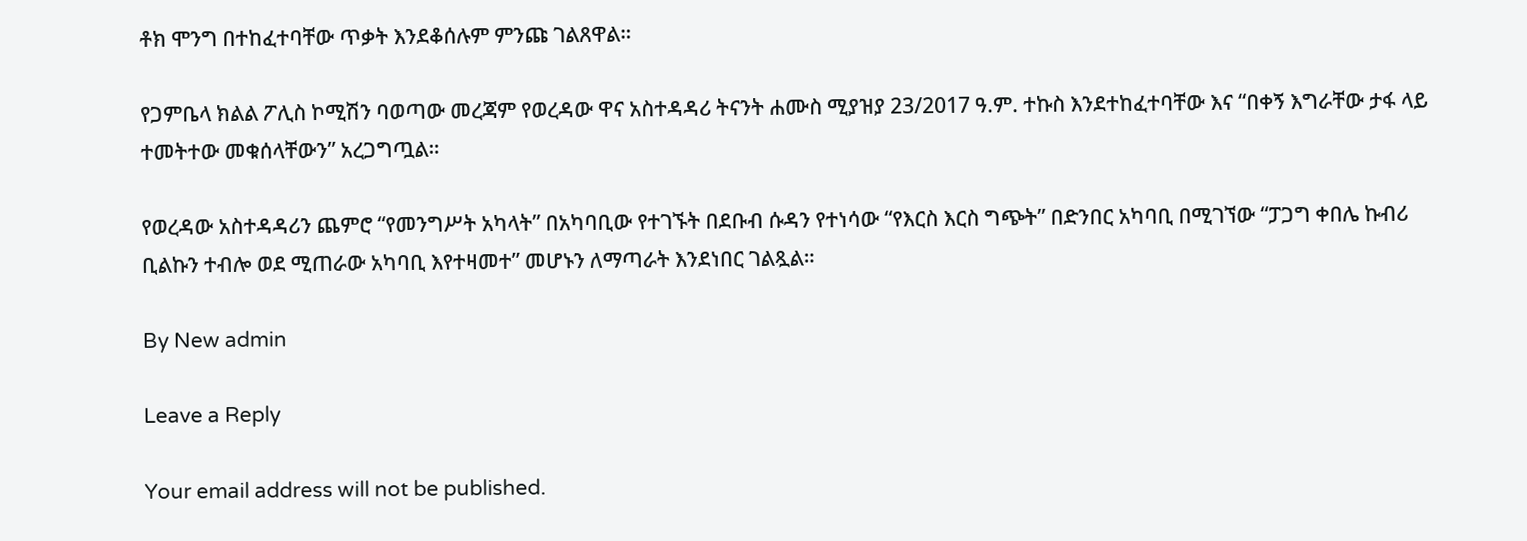ቶክ ሞንግ በተከፈተባቸው ጥቃት እንደቆሰሉም ምንጩ ገልጸዋል።

የጋምቤላ ክልል ፖሊስ ኮሚሽን ባወጣው መረጃም የወረዳው ዋና አስተዳዳሪ ትናንት ሐሙስ ሚያዝያ 23/2017 ዓ.ም. ተኩስ እንደተከፈተባቸው እና “በቀኝ እግራቸው ታፋ ላይ ተመትተው መቁሰላቸውን” አረጋግጧል።

የወረዳው አስተዳዳሪን ጨምሮ “የመንግሥት አካላት” በአካባቢው የተገኙት በደቡብ ሱዳን የተነሳው “የእርስ እርስ ግጭት” በድንበር አካባቢ በሚገኘው “ፓጋግ ቀበሌ ኩብሪ ቢልኩን ተብሎ ወደ ሚጠራው አካባቢ እየተዛመተ” መሆኑን ለማጣራት እንደነበር ገልጿል።

By New admin

Leave a Reply

Your email address will not be published.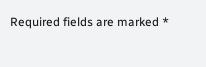Required fields are marked *